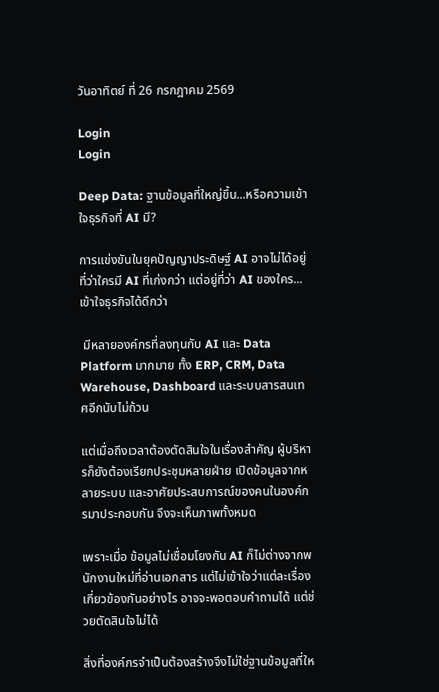วันอาทิตย์ ที่ 26 กรกฎาคม 2569

Login
Login

Deep Data: ฐานข้อมูลที่ใหญ่ขึ้น...หรือความเข้าใจธุรกิจที่ AI มี?

การแข่งขันในยุคปัญญาประดิษฐ์ AI อาจไม่ได้อยู่ที่ว่าใครมี AI ที่เก่งกว่า แต่อยู่ที่ว่า AI ของใคร...เข้าใจธุรกิจได้ดีกว่า

 มีหลายองค์กรที่ลงทุนกับ AI และ Data Platform มากมาย ทั้ง ERP, CRM, Data Warehouse, Dashboard และระบบสารสนเทศอีกนับไม่ถ้วน

แต่เมื่อถึงเวลาต้องตัดสินใจในเรื่องสำคัญ ผู้บริหารก็ยังต้องเรียกประชุมหลายฝ่าย เปิดข้อมูลจากหลายระบบ และอาศัยประสบการณ์ของคนในองค์กรมาประกอบกัน จึงจะเห็นภาพทั้งหมด

เพราะเมื่อ ข้อมูลไม่เชื่อมโยงกัน AI ก็ไม่ต่างจากพนักงานใหม่ที่อ่านเอกสาร แต่ไม่เข้าใจว่าแต่ละเรื่องเกี่ยวข้องกันอย่างไร อาจจะพอตอบคำถามได้ แต่ช่วยตัดสินใจไม่ได้

สิ่งที่องค์กรจำเป็นต้องสร้างจึงไม่ใช่ฐานข้อมูลที่ให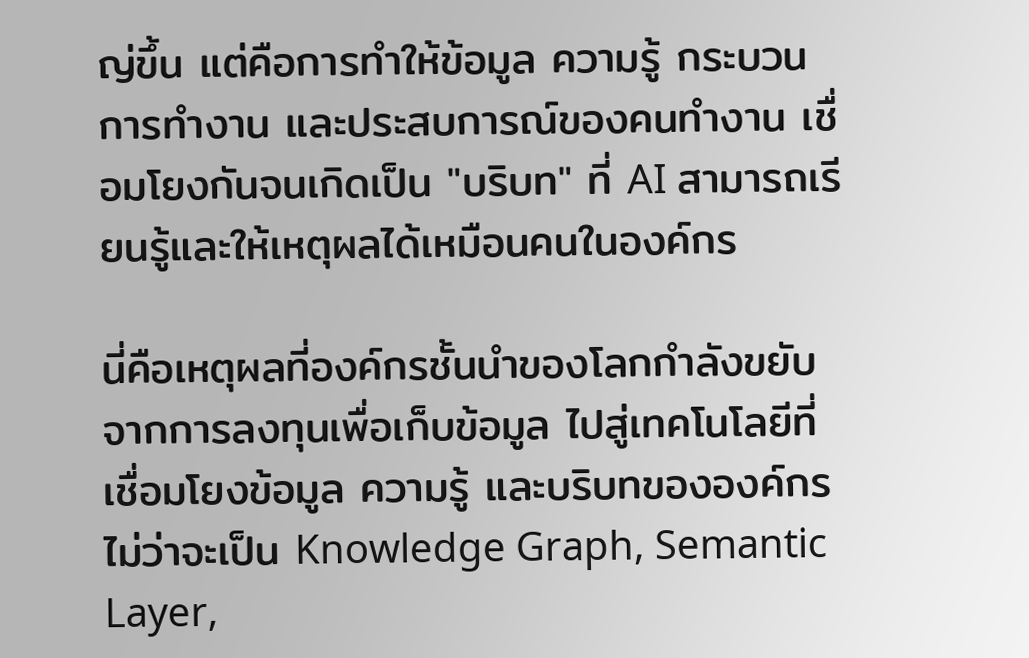ญ่ขึ้น แต่คือการทำให้ข้อมูล ความรู้ กระบวนการทำงาน และประสบการณ์ของคนทำงาน เชื่อมโยงกันจนเกิดเป็น "บริบท" ที่ AI สามารถเรียนรู้และให้เหตุผลได้เหมือนคนในองค์กร

นี่คือเหตุผลที่องค์กรชั้นนำของโลกกำลังขยับจากการลงทุนเพื่อเก็บข้อมูล ไปสู่เทคโนโลยีที่เชื่อมโยงข้อมูล ความรู้ และบริบทขององค์กร ไม่ว่าจะเป็น Knowledge Graph, Semantic Layer,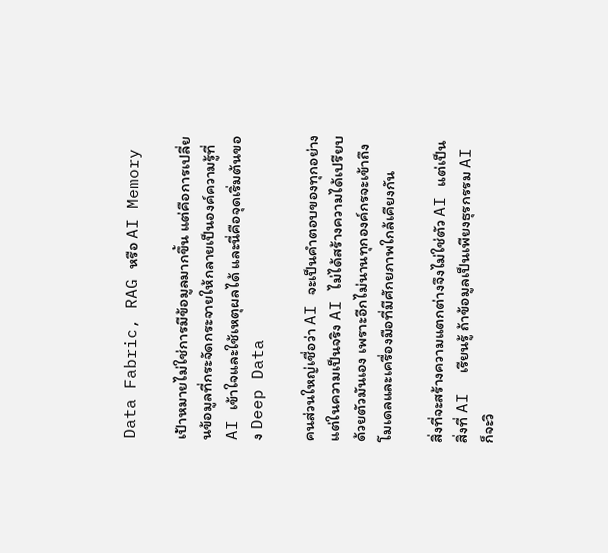Data Fabric, RAG หรือ AI Memory

เป้าหมายไม่ใช่การมีข้อมูลมากขึ้น แต่คือการเปลี่ยนข้อมูลที่กระจัดกระจายให้กลายเป็นองค์ความรู้ที่ AI เข้าใจและใช้เหตุผลได้ และนี่คือจุดเริ่มต้นของ Deep Data

คนส่วนใหญ่เชื่อว่า AI จะเป็นคำตอบของทุกอย่าง แต่ในความเป็นจริง AI ไม่ได้สร้างความได้เปรียบด้วยตัวมันเอง เพราะอีกไม่นานทุกองค์กรจะเข้าถึงโมเดลและเครื่องมือที่มีศักยภาพใกล้เคียงกัน

สิ่งที่จะสร้างความแตกต่างจึงไม่ใช่ตัว AI แต่เป็นสิ่งที่ AI  เรียนรู้ ถ้าข้อมูลเป็นเพียงธุรกรรม AI ก็จะวิ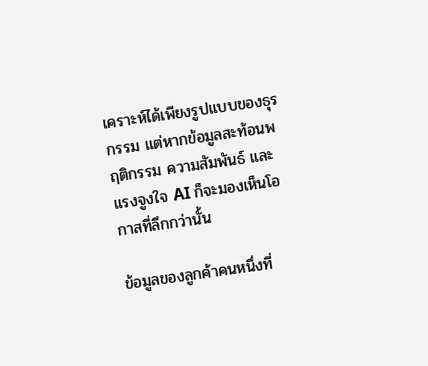เคราะห์ได้เพียงรูปแบบของธุรกรรม แต่หากข้อมูลสะท้อนพฤติกรรม ความสัมพันธ์ และแรงจูงใจ AI ก็จะมองเห็นโอกาสที่ลึกกว่านั้น

ข้อมูลของลูกค้าคนหนึ่งที่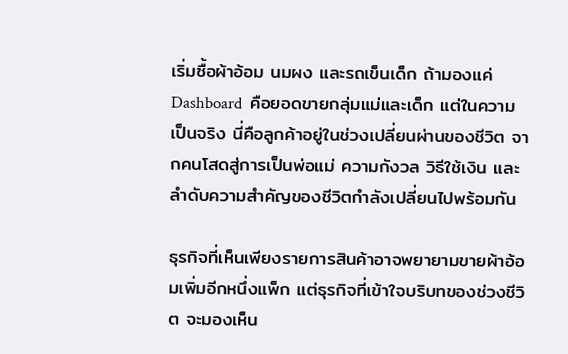เริ่มซื้อผ้าอ้อม นมผง และรถเข็นเด็ก ถ้ามองแค่ Dashboard  คือยอดขายกลุ่มแม่และเด็ก แต่ในความเป็นจริง นี่คือลูกค้าอยู่ในช่วงเปลี่ยนผ่านของชีวิต จากคนโสดสู่การเป็นพ่อแม่ ความกังวล วิธีใช้เงิน และลำดับความสำคัญของชีวิตกำลังเปลี่ยนไปพร้อมกัน

ธุรกิจที่เห็นเพียงรายการสินค้าอาจพยายามขายผ้าอ้อมเพิ่มอีกหนึ่งแพ็ก แต่ธุรกิจที่เข้าใจบริบทของช่วงชีวิต จะมองเห็น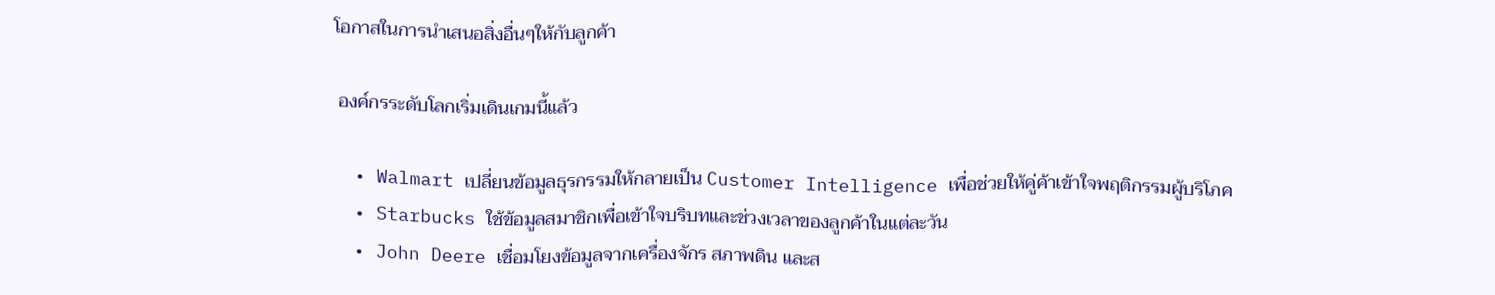โอกาสในการนำเสนอสิ่งอื่นๆให้กับลูกค้า

 องค์กรระดับโลกเริ่มเดินเกมนี้แล้ว

  • Walmart เปลี่ยนข้อมูลธุรกรรมให้กลายเป็น Customer Intelligence เพื่อช่วยให้คู่ค้าเข้าใจพฤติกรรมผู้บริโภค
  • Starbucks ใช้ข้อมูลสมาชิกเพื่อเข้าใจบริบทและช่วงเวลาของลูกค้าในแต่ละวัน
  • John Deere เชื่อมโยงข้อมูลจากเครื่องจักร สภาพดิน และส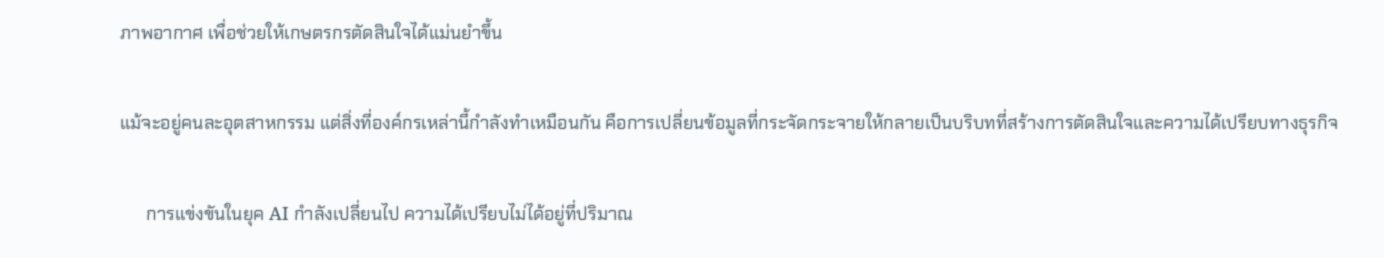ภาพอากาศ เพื่อช่วยให้เกษตรกรตัดสินใจได้แม่นยำขึ้น

แม้จะอยู่คนละอุตสาหกรรม แต่สิ่งที่องค์กรเหล่านี้กำลังทำเหมือนกัน คือการเปลี่ยนข้อมูลที่กระจัดกระจายให้กลายเป็นบริบทที่สร้างการตัดสินใจและความได้เปรียบทางธุรกิจ

      การแข่งขันในยุค AI กำลังเปลี่ยนไป ความได้เปรียบไม่ได้อยู่ที่ปริมาณ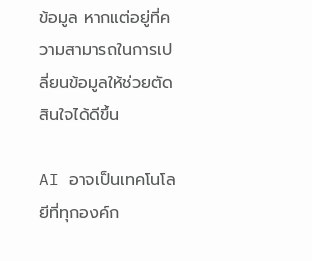ข้อมูล หากแต่อยู่ที่ความสามารถในการเปลี่ยนข้อมูลให้ช่วยตัดสินใจได้ดีขึ้น

AI อาจเป็นเทคโนโลยีที่ทุกองค์ก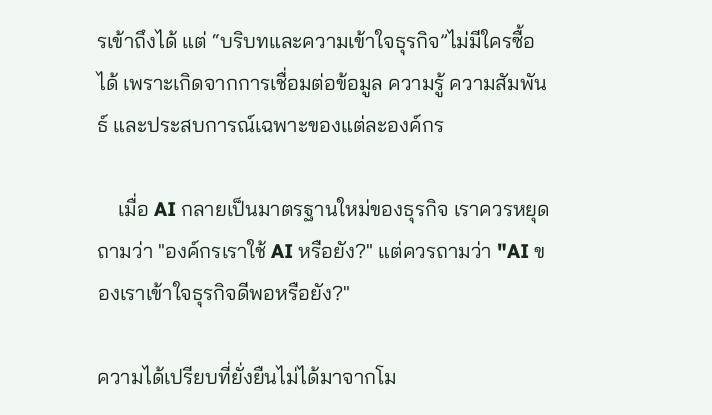รเข้าถึงได้ แต่ “บริบทและความเข้าใจธุรกิจ”ไม่มีใครซื้อได้ เพราะเกิดจากการเชื่อมต่อข้อมูล ความรู้ ความสัมพันธ์ และประสบการณ์เฉพาะของแต่ละองค์กร

    เมื่อ AI กลายเป็นมาตรฐานใหม่ของธุรกิจ เราควรหยุดถามว่า "องค์กรเราใช้ AI หรือยัง?" แต่ควรถามว่า "AI ของเราเข้าใจธุรกิจดีพอหรือยัง?"

ความได้เปรียบที่ยั่งยืนไม่ได้มาจากโม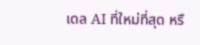เดล AI ที่ใหม่ที่สุด หรื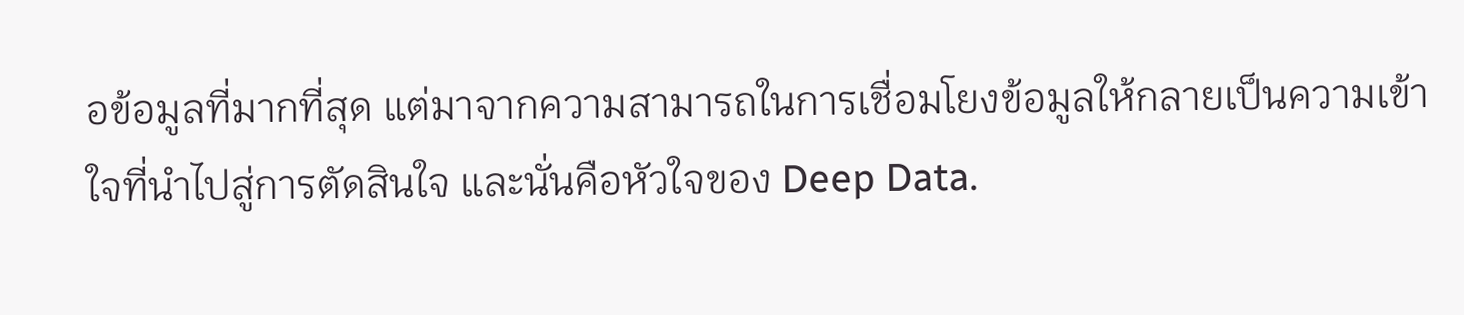อข้อมูลที่มากที่สุด แต่มาจากความสามารถในการเชื่อมโยงข้อมูลให้กลายเป็นความเข้าใจที่นำไปสู่การตัดสินใจ และนั่นคือหัวใจของ Deep Data.